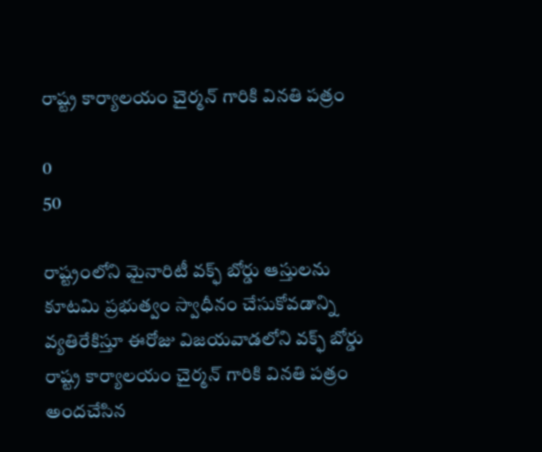రాష్ట్ర కార్యాలయం చైర్మన్ గారికి వినతి పత్రం

0
50

రాష్ట్రంలోని మైనారిటీ వక్ఫ్ బోర్డు ఆస్తులను కూటమి ప్రభుత్వం స్వాధీనం చేసుకోవడాన్ని వ్యతిరేకిస్తూ ఈరోజు విజయవాడలోని వక్ఫ్ బోర్డు రాష్ట్ర కార్యాలయం చైర్మన్ గారికి వినతి పత్రం అందచేసిన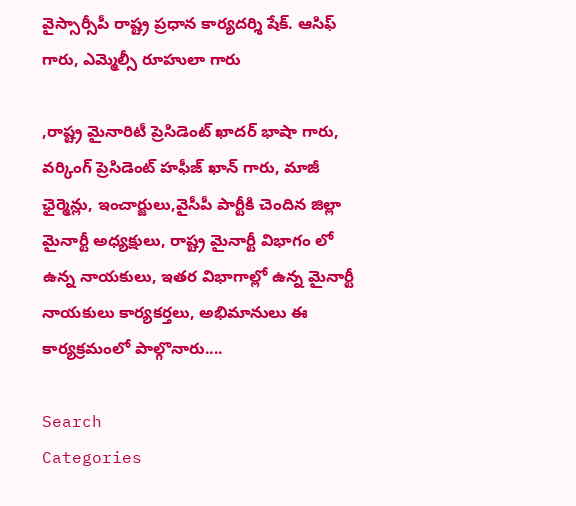వైస్సార్సీపీ రాష్ట్ర ప్రధాన కార్యదర్శి షేక్. ఆసిఫ్ గారు, ఎమ్మెల్సీ రూహులా గారు

,రాష్ట్ర మైనారిటీ ప్రెసిడెంట్ ఖాదర్ భాషా గారు, వర్కింగ్ ప్రెసిడెంట్ హఫీజ్ ఖాన్ గారు, మాజీ ఛైర్మెన్లు, ఇంచార్జులు,వైసీపీ పార్టీకి చెందిన జిల్లా మైనార్టీ అధ్యక్షులు, రాష్ట్ర మైనార్టీ విభాగం లో ఉన్న నాయకులు, ఇతర విభాగాల్లో ఉన్న మైనార్టీ నాయకులు కార్యకర్తలు, అభిమానులు ఈ కార్యక్రమంలో పాల్గొనారు....

Search
Categories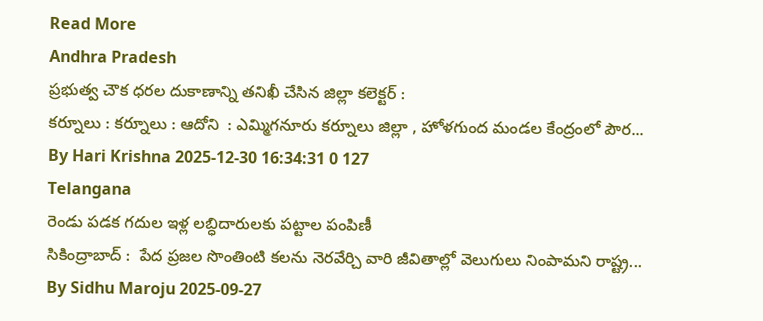Read More
Andhra Pradesh
ప్రభుత్వ చౌక ధరల దుకాణాన్ని తనిఖీ చేసిన జిల్లా కలెక్టర్ :
కర్నూలు : కర్నూలు : ఆదోని  : ఎమ్మిగనూరు కర్నూలు జిల్లా , హోళగుంద మండల కేంద్రంలో పౌర...
By Hari Krishna 2025-12-30 16:34:31 0 127
Telangana
రెండు పడక గదుల ఇళ్ల లబ్ధిదారులకు పట్టాల పంపిణీ
సికింద్రాబాద్ :  పేద ప్రజల సొంతింటి కలను నెరవేర్చి వారి జీవితాల్లో వెలుగులు నింపామని రాష్ట్ర...
By Sidhu Maroju 2025-09-27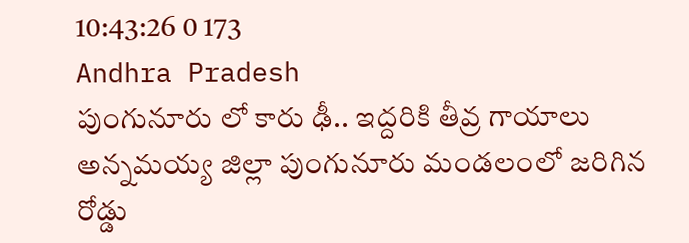10:43:26 0 173
Andhra Pradesh
పుంగునూరు లో కారు ఢీ.. ఇద్దరికి తీవ్ర గాయాలు
అన్నమయ్య జిల్లా పుంగునూరు మండలంలో జరిగిన రోడ్డు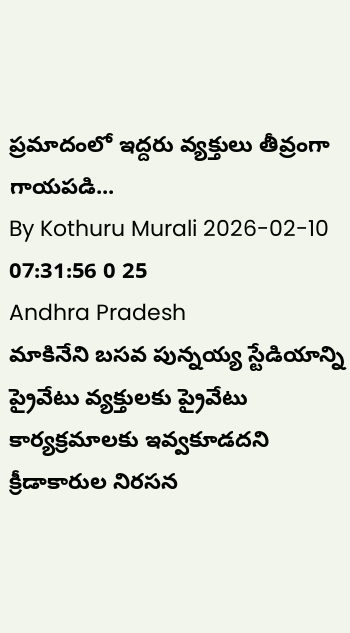ప్రమాదంలో ఇద్దరు వ్యక్తులు తీవ్రంగా గాయపడి...
By Kothuru Murali 2026-02-10 07:31:56 0 25
Andhra Pradesh
మాకినేని బసవ పున్నయ్య స్టేడియాన్ని ప్రైవేటు వ్యక్తులకు ప్రైవేటు కార్యక్రమాలకు ఇవ్వకూడదని క్రీడాకారుల నిరసన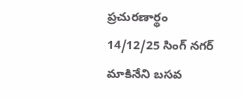ప్రచురణార్థం 14/12/25 సింగ్ నగర్    మాకినేని బసవ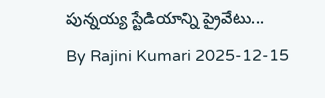పున్నయ్య స్టేడియాన్ని ప్రైవేటు...
By Rajini Kumari 2025-12-15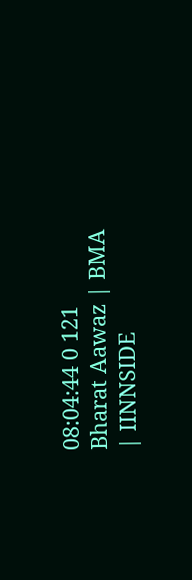08:04:44 0 121
Bharat Aawaz | BMA | IINNSIDE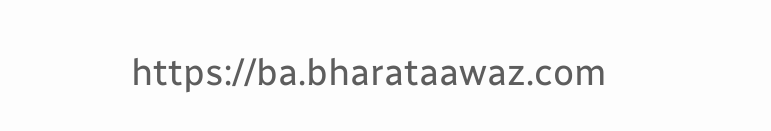https://ba.bharataawaz.com